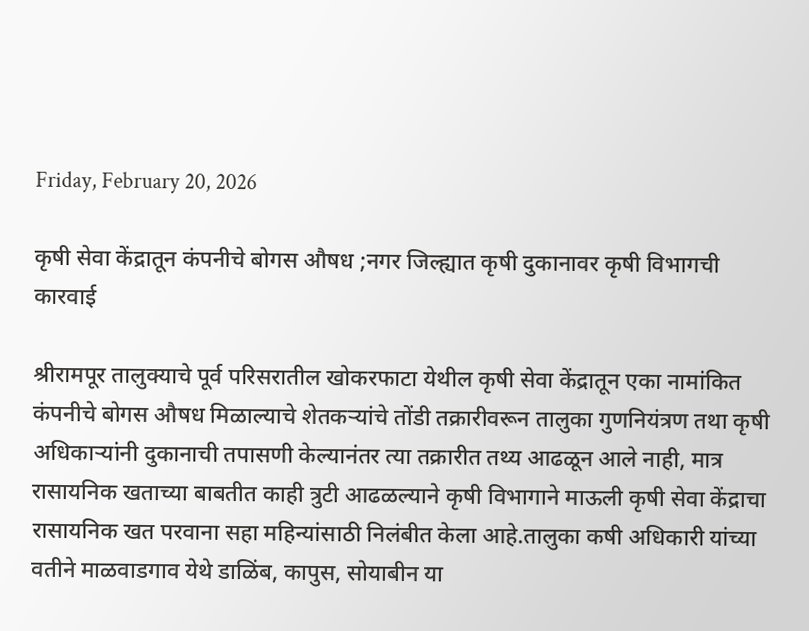Friday, February 20, 2026

कृषी सेवा केंद्रातून कंपनीचे बोगस औषध ;नगर जिल्ह्यात कृषी दुकानावर कृषी विभागची कारवाई

श्रीरामपूर तालुक्याचे पूर्व परिसरातील खोकरफाटा येथील कृषी सेवा केंद्रातून एका नामांकित कंपनीचे बोगस औषध मिळाल्याचे शेतकर्‍यांचे तोंडी तक्रारीवरून तालुका गुणनियंत्रण तथा कृषी अधिकार्‍यांनी दुकानाची तपासणी केल्यानंतर त्या तक्रारीत तथ्य आढळून आले नाही, मात्र रासायनिक खताच्या बाबतीत काही त्रुटी आढळल्याने कृषी विभागाने माऊली कृषी सेवा केंद्राचा रासायनिक खत परवाना सहा महिन्यांसाठी निलंबीत केला आहे.तालुका कषी अधिकारी यांच्या वतीने माळवाडगाव येथे डाळिंब, कापुस, सोयाबीन या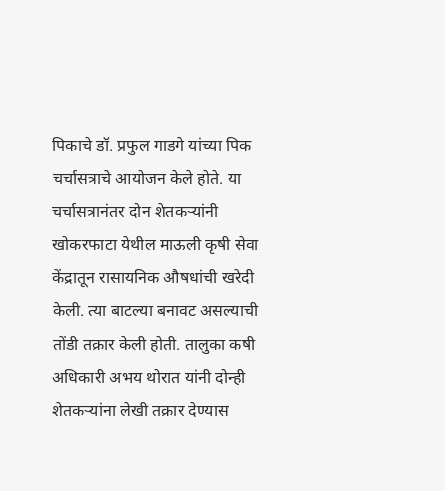पिकाचे डॉ. प्रफुल गाडगे यांच्या पिक चर्चासत्राचे आयोजन केले होते. या चर्चासत्रानंतर दोन शेतकर्‍यांनी खोकरफाटा येथील माऊली कृषी सेवा केंद्रातून रासायनिक औषधांची खरेदी केली. त्या बाटल्या बनावट असल्याची तोंडी तक्रार केली होती. तालुका कषी अधिकारी अभय थोरात यांनी दोन्ही शेतकर्‍यांना लेखी तक्रार देण्यास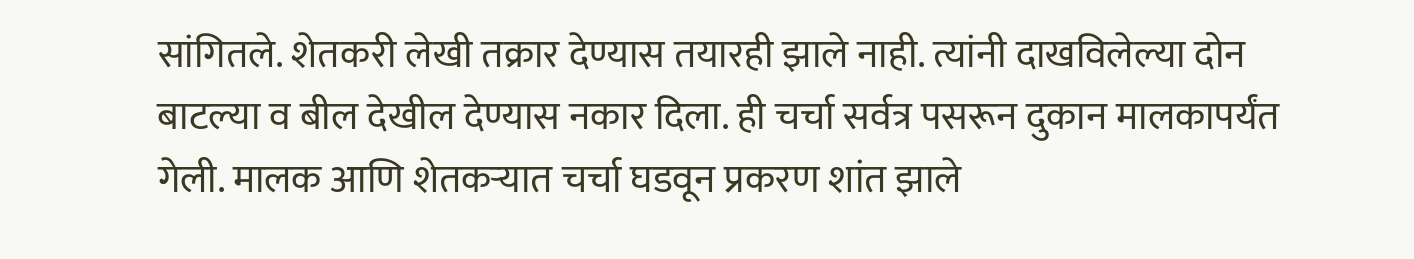सांगितले. शेतकरी लेखी तक्रार देण्यास तयारही झाले नाही. त्यांनी दाखविलेल्या दोन बाटल्या व बील देखील देण्यास नकार दिला. ही चर्चा सर्वत्र पसरून दुकान मालकापर्यंत गेली. मालक आणि शेतकर्‍यात चर्चा घडवून प्रकरण शांत झाले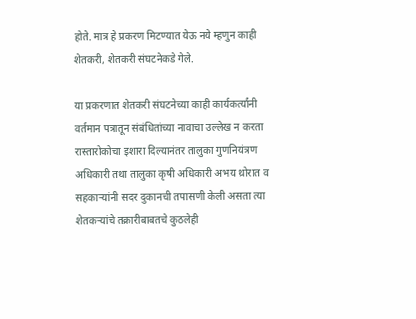होते. मात्र हे प्रकरण मिटण्यात येऊ नये म्हणुन काही शेतकरी, शेतकरी संघटनेकडे गेले.

या प्रकरणात शेतकरी संघटनेच्या काही कार्यकर्त्यांनी वर्तमान पत्रातून संबंधितांच्या नावाचा उल्लेख न करता रास्तारोकोचा इशारा दिल्यानंतर तालुका गुणनियंत्रण अधिकारी तथा तालुका कृषी अधिकारी अभय थ़ोरात व सहकार्‍यांनी सदर दुकानची तपासणी केली असता त्या शेतकर्‍यांचे तक्रारीबाबतचे कुठलेही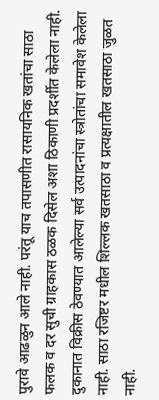पुरावे आढळुन आले नाही. परंतू याच तपासणीत रासायनिक खतांचा साठा फलक व दर सुची ग्राहकास ठळक दिसेल अशा ठिकाणी प्रदर्शीत केलेला नाही. दुकानात विक्रीस ठेवण्यात आलेल्या सर्व उत्पादनांचा स्त्रोतांचा समावेश केलेला नाही. साठा रजिष्टर मधील शिल्लक खतसाठा व प्रत्यक्षातील खतसाठा जुळत नाही.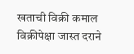खताची विक्री कमाल विक्रीपेक्षा जास्त दराने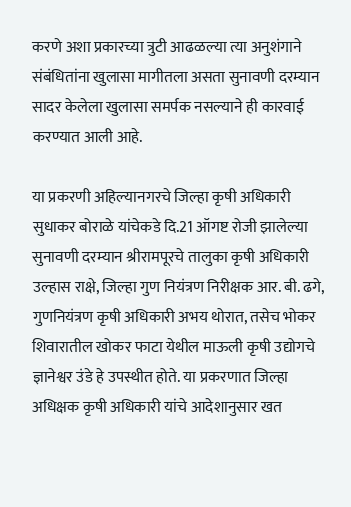करणे अशा प्रकारच्या त्रुटी आढळल्या त्या अनुशंगाने संबंधितांना खुलासा मागीतला असता सुनावणी दरम्यान सादर केलेला खुलासा समर्पक नसल्याने ही कारवाई करण्यात आली आहे.

या प्रकरणी अहिल्यानगरचे जिल्हा कृषी अधिकारी सुधाकर बोराळे यांचेकडे दि.21 ऑगष्ट रोजी झालेल्या सुनावणी दरम्यान श्रीरामपूरचे तालुका कृषी अधिकारी उल्हास राक्षे, जिल्हा गुण नियंत्रण निरीक्षक आर. बी. ढगे, गुणनियंत्रण कृषी अधिकारी अभय थोरात, तसेच भोकर शिवारातील खोकर फाटा येथील माऊली कृषी उद्योगचे ज्ञानेश्वर उंडे हे उपस्थीत होते. या प्रकरणात जिल्हा अधिक्षक कृषी अधिकारी यांचे आदेशानुसार खत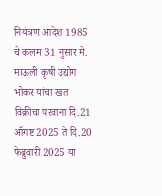नियंत्रण आदेश 1985 चे कलम 31 नुसार मे. माऊली कृषी उद्योग भोकर यांचा खत विक्रीचा परवाना दि.21 ऑगष्ट 2025 ते दि.20 फेब्रुवारी 2025 या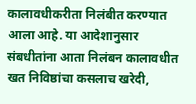कालावधीकरीता निलंबीत करण्यात आला आहे. या आदेशानुसार संबधीतांना आता निलंबन कालावधीत खत निविष्ठांचा कसलाच खरेदी,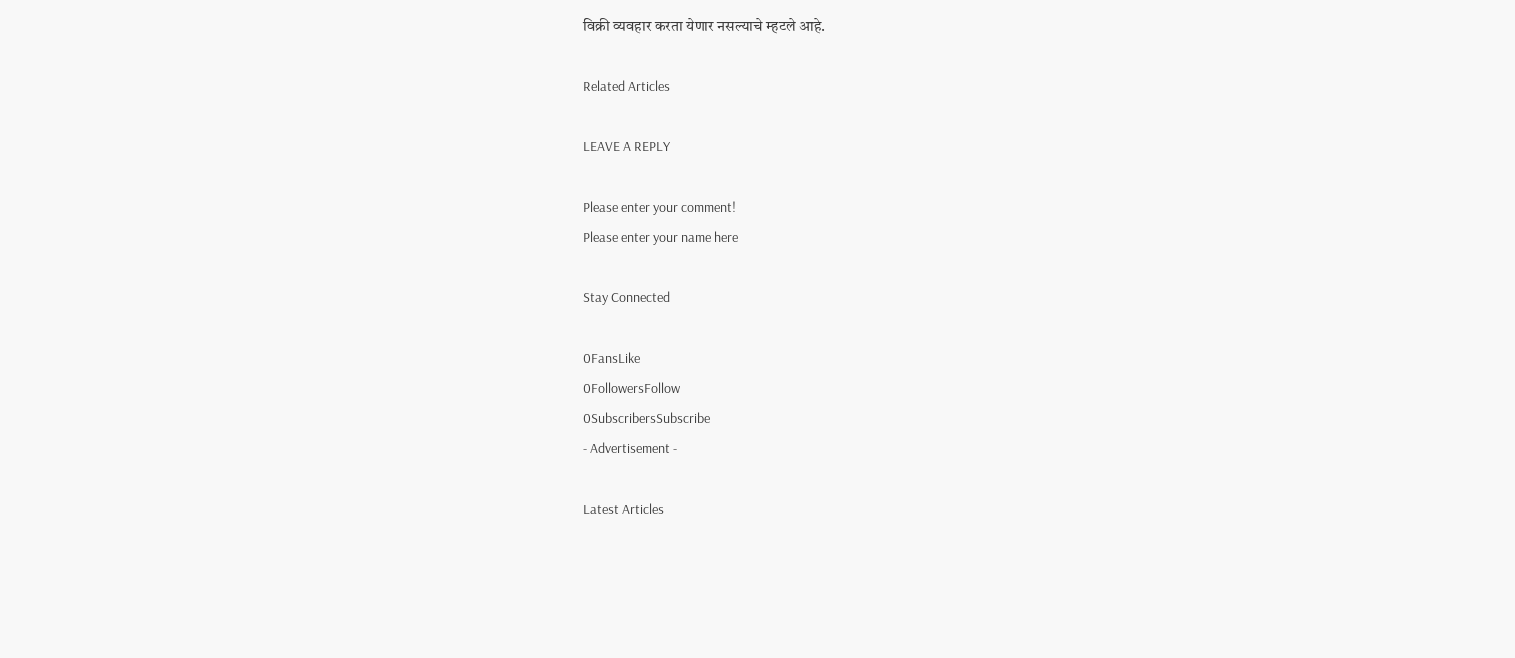विक्री व्यवहार करता येणार नसल्याचे म्हटले आहे.

Related Articles

LEAVE A REPLY

Please enter your comment!
Please enter your name here

Stay Connected

0FansLike
0FollowersFollow
0SubscribersSubscribe
- Advertisement -

Latest Articles